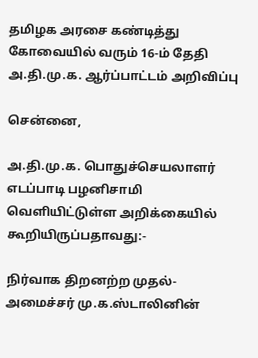தமிழக அரசை கண்டித்து கோவையில் வரும் 16-ம் தேதி அ.தி.மு.க. ஆர்ப்பாட்டம் அறிவிப்பு

சென்னை,

அ.தி.மு.க. பொதுச்செயலாளர் எடப்பாடி பழனிசாமி வெளியிட்டுள்ள அறிக்கையில் கூறியிருப்பதாவது:-

நிர்வாக திறனற்ற முதல்-அமைச்சர் மு.க.ஸ்டாலினின்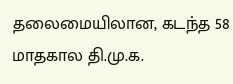தலைமையிலான, கடந்த 58 மாதகால தி.மு.க.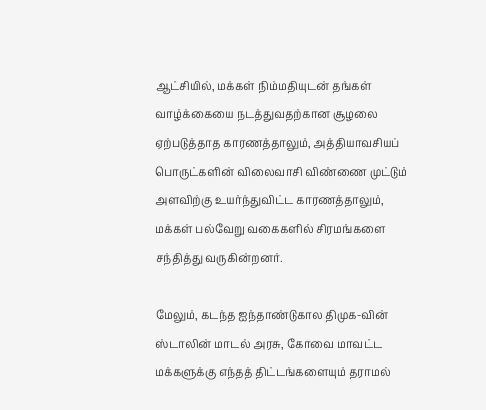ஆட்சியில், மக்கள் நிம்மதியுடன் தங்கள் வாழ்க்கையை நடத்துவதற்கான சூழலை ஏற்படுத்தாத காரணத்தாலும், அத்தியாவசியப் பொருட்களின் விலைவாசி விண்ணை முட்டும் அளவிற்கு உயர்ந்துவிட்ட காரணத்தாலும், மக்கள் பல்வேறு வகைகளில் சிரமங்களை சந்தித்து வருகின்றனர்.

மேலும், கடந்த ஐந்தாண்டுகால திமுக-வின் ஸ்டாலின் மாடல் அரசு, கோவை மாவட்ட மக்களுக்கு எந்தத் திட்டங்களையும் தராமல்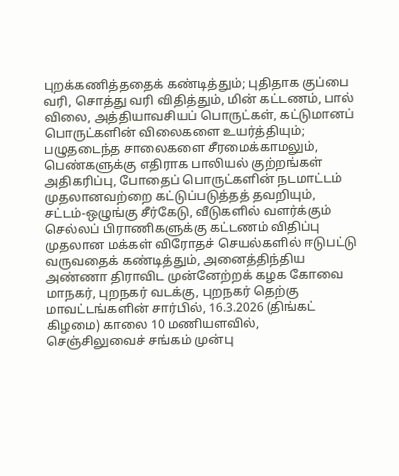புறக்கணித்ததைக் கண்டித்தும்; புதிதாக குப்பை வரி, சொத்து வரி விதித்தும், மின் கட்டணம், பால் விலை, அத்தியாவசியப் பொருட்கள், கட்டுமானப் பொருட்களின் விலைகளை உயர்த்தியும்; பழுதடைந்த சாலைகளை சீரமைக்காமலும், பெண்களுக்கு எதிராக பாலியல் குற்றங்கள் அதிகரிப்பு, போதைப் பொருட்களின் நடமாட்டம் முதலானவற்றை கட்டுப்படுத்தத் தவறியும், சட்டம்-ஒழுங்கு சீர்கேடு, வீடுகளில் வளர்க்கும் செல்லப் பிராணிகளுக்கு கட்டணம் விதிப்பு முதலான மக்கள் விரோதச் செயல்களில் ஈடுபட்டு வருவதைக் கண்டித்தும், அனைத்திந்திய அண்ணா திராவிட முன்னேற்றக் கழக கோவை மாநகர், புறநகர் வடக்கு, புறநகர் தெற்கு மாவட்டங்களின் சார்பில், 16.3.2026 (திங்கட் கிழமை) காலை 10 மணியளவில், செஞ்சிலுவைச் சங்கம் முன்பு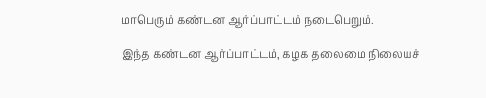மாபெரும் கண்டன ஆர்ப்பாட்டம் நடைபெறும்.

இந்த கண்டன ஆர்ப்பாட்டம், கழக தலைமை நிலையச்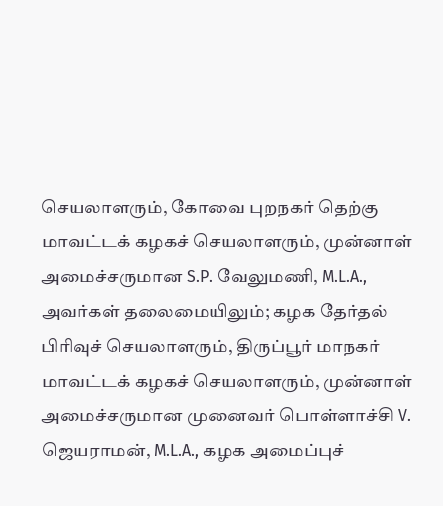செயலாளரும், கோவை புறநகர் தெற்கு மாவட்டக் கழகச் செயலாளரும், முன்னாள் அமைச்சருமான S.P. வேலுமணி, M.L.A., அவர்கள் தலைமையிலும்; கழக தேர்தல் பிரிவுச் செயலாளரும், திருப்பூர் மாநகர் மாவட்டக் கழகச் செயலாளரும், முன்னாள் அமைச்சருமான முனைவர் பொள்ளாச்சி V. ஜெயராமன், M.L.A., கழக அமைப்புச்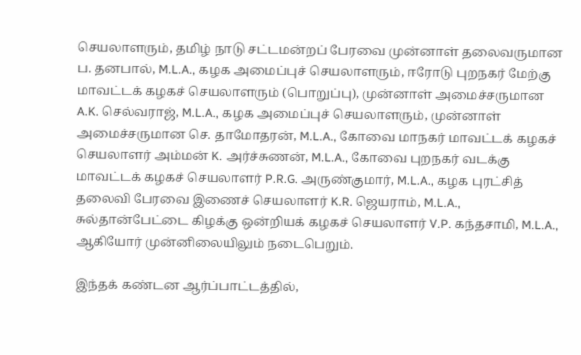செயலாளரும், தமிழ் நாடு சட்டமன்றப் பேரவை முன்னாள் தலைவருமான ப. தனபால், M.L.A., கழக அமைப்புச் செயலாளரும், ஈரோடு புறநகர் மேற்கு மாவட்டக் கழகச் செயலாளரும் (பொறுப்பு), முன்னாள் அமைச்சருமான A.K. செல்வராஜ், M.L.A., கழக அமைப்புச் செயலாளரும், முன்னாள் அமைச்சருமான செ. தாமோதரன், M.L.A., கோவை மாநகர் மாவட்டக் கழகச் செயலாளர் அம்மன் K. அர்ச்சுணன், M.L.A., கோவை புறநகர் வடக்கு மாவட்டக் கழகச் செயலாளர் P.R.G. அருண்குமார், M.L.A., கழக புரட்சித் தலைவி பேரவை இணைச் செயலாளர் K.R. ஜெயராம், M.L.A., சுல்தான்பேட்டை கிழக்கு ஒன்றியக் கழகச் செயலாளர் V.P. கந்தசாமி, M.L.A., ஆகியோர் முன்னிலையிலும் நடைபெறும்.

இந்தக் கண்டன ஆர்ப்பாட்டத்தில்,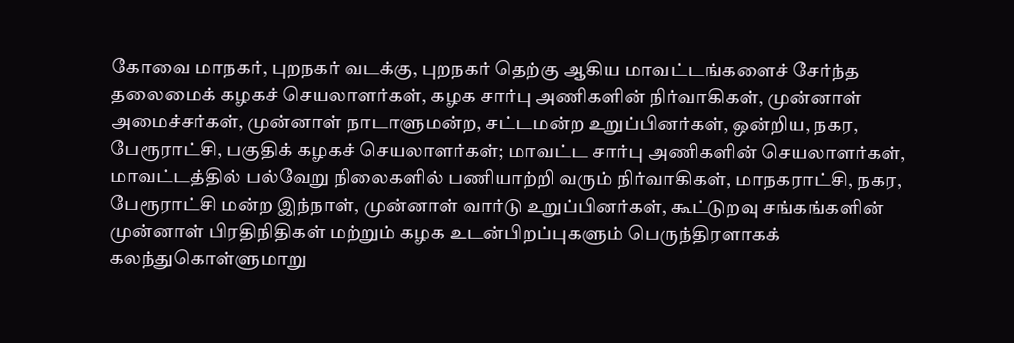கோவை மாநகர், புறநகர் வடக்கு, புறநகர் தெற்கு ஆகிய மாவட்டங்களைச் சேர்ந்த தலைமைக் கழகச் செயலாளர்கள், கழக சார்பு அணிகளின் நிர்வாகிகள், முன்னாள் அமைச்சர்கள், முன்னாள் நாடாளுமன்ற, சட்டமன்ற உறுப்பினர்கள், ஒன்றிய, நகர, பேரூராட்சி, பகுதிக் கழகச் செயலாளர்கள்; மாவட்ட சார்பு அணிகளின் செயலாளர்கள், மாவட்டத்தில் பல்வேறு நிலைகளில் பணியாற்றி வரும் நிர்வாகிகள், மாநகராட்சி, நகர, பேரூராட்சி மன்ற இந்நாள், முன்னாள் வார்டு உறுப்பினர்கள், கூட்டுறவு சங்கங்களின் முன்னாள் பிரதிநிதிகள் மற்றும் கழக உடன்பிறப்புகளும் பெருந்திரளாகக் கலந்துகொள்ளுமாறு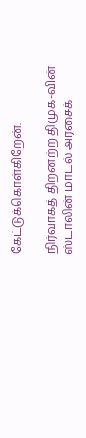கேட்டுக்கொள்கிறேன்.

நிர்வாகத் திறனற்ற திமுக-வின் ஸ்டாலின் மாடல் அரசைக்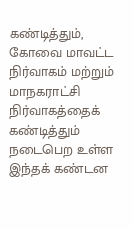கண்டித்தும், கோவை மாவட்ட நிர்வாகம் மற்றும் மாநகராட்சி நிர்வாகத்தைக் கண்டித்தும் நடைபெற உள்ள இந்தக் கண்டன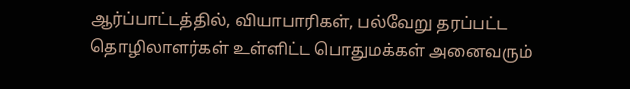ஆர்ப்பாட்டத்தில், வியாபாரிகள், பல்வேறு தரப்பட்ட தொழிலாளர்கள் உள்ளிட்ட பொதுமக்கள் அனைவரும்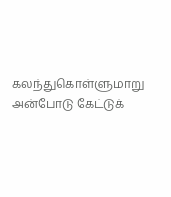கலந்துகொள்ளுமாறு அன்போடு கேட்டுக்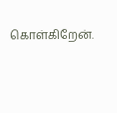கொள்கிறேன்.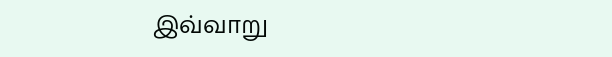இவ்வாறு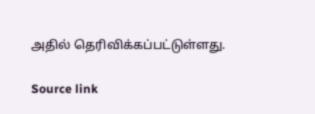அதில் தெரிவிக்கப்பட்டுள்ளது.

Source link